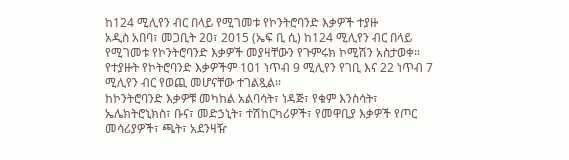ከ124 ሚሊየን ብር በላይ የሚገመቱ የኮንትሮባንድ እቃዎች ተያዙ
አዲስ አበባ፣ መጋቢት 20፣ 2015 (ኤፍ ቢ ሲ) ከ124 ሚሊየን ብር በላይ የሚገመቱ የኮንትሮባንድ እቃዎች መያዛቸውን የጉምሩክ ኮሚሽን አስታወቀ፡፡
የተያዙት የኮትሮባንድ እቃዎችም 101 ነጥብ 9 ሚሊየን የገቢ እና 22 ነጥብ 7 ሚሊየን ብር የወጪ መሆናቸው ተገልጿል፡፡
ከኮንትሮባንድ እቃዎቹ መካከል አልባሳት፣ ነዳጅ፣ የቁም እንስሳት፣ ኤሌክትሮኒክስ፣ ቡና፣ መድኃኒት፣ ተሽከርካሪዎች፣ የመዋቢያ እቃዎች የጦር መሳሪያዎች፣ ጫት፣ አደንዛዥ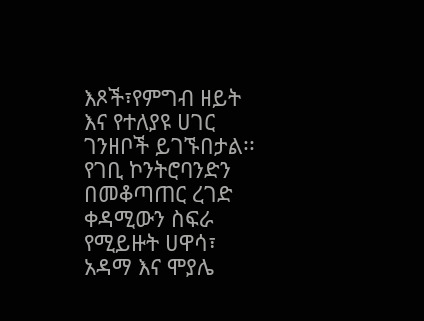እጾች፣የምግብ ዘይት እና የተለያዩ ሀገር ገንዘቦች ይገኙበታል፡፡
የገቢ ኮንትሮባንድን በመቆጣጠር ረገድ ቀዳሚውን ስፍራ የሚይዙት ሀዋሳ፣ አዳማ እና ሞያሌ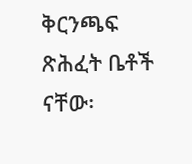ቅርንጫፍ ጽሕፈት ቤቶች ናቸው፡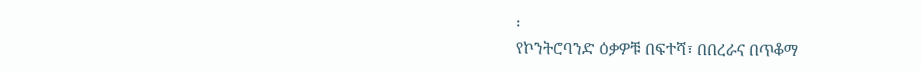፡
የኮንትሮባንድ ዕቃዎቹ በፍተሻ፣ በበረራና በጥቆማ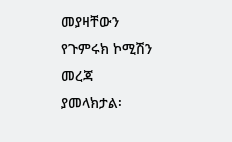መያዛቸውን የጉምሩክ ኮሚሽን መረጃ ያመላክታል፡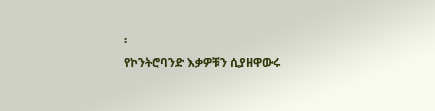፡
የኮንትሮባንድ እቃዎቹን ሲያዘዋውሩ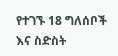የተገኙ 18 ግለሰቦች እና ስድስት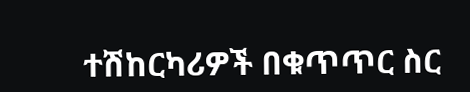ተሽከርካሪዎች በቁጥጥር ስር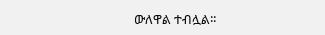ውለዋል ተብሏል፡፡